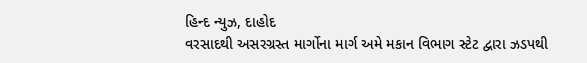હિન્દ ન્યુઝ, દાહોદ
વરસાદથી અસરગ્રસ્ત માર્ગોના માર્ગ અમે મકાન વિભાગ સ્ટેટ દ્વારા ઝડપથી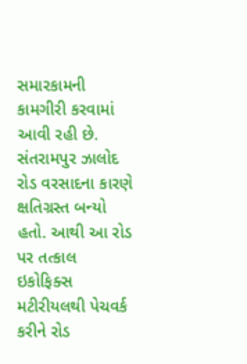સમારકામની કામગીરી કરવામાં આવી રહી છે. સંતરામપુર ઝાલોદ રોડ વરસાદના કારણે ક્ષતિગ્રસ્ત બન્યો હતો. આથી આ રોડ પર તત્કાલ ઇકોફિક્સ મટીરીયલથી પેચવર્ક કરીને રોડ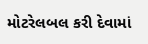મોટરેલબલ કરી દેવામાં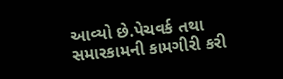આવ્યો છે.પેચવર્ક તથા સમારકામની કામગીરી કરી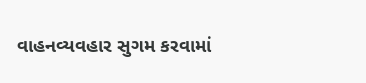વાહનવ્યવહાર સુગમ કરવામાં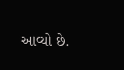આવ્યો છે.